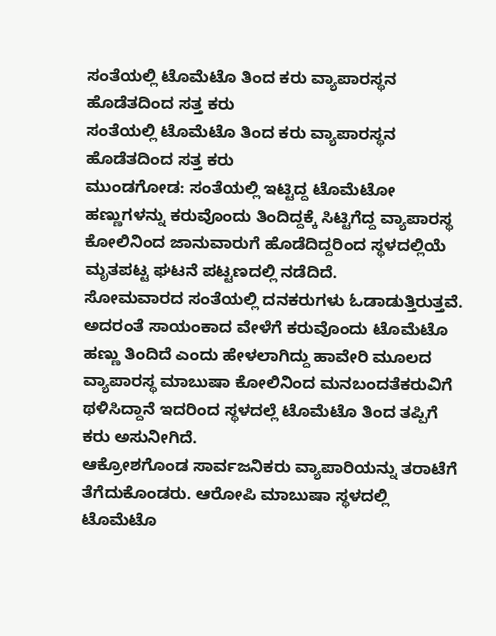ಸಂತೆಯಲ್ಲಿ ಟೊಮೆಟೊ ತಿಂದ ಕರು ವ್ಯಾಪಾರಸ್ಥನ ಹೊಡೆತದಿಂದ ಸತ್ತ ಕರು
ಸಂತೆಯಲ್ಲಿ ಟೊಮೆಟೊ ತಿಂದ ಕರು ವ್ಯಾಪಾರಸ್ಥನ ಹೊಡೆತದಿಂದ ಸತ್ತ ಕರು
ಮುಂಡಗೋಡ: ಸಂತೆಯಲ್ಲಿ ಇಟ್ಟಿದ್ದ ಟೊಮೆಟೋ ಹಣ್ಣುಗಳನ್ನು ಕರುವೊಂದು ತಿಂದಿದ್ದಕ್ಕೆ ಸಿಟ್ಟಿಗೆದ್ದ ವ್ಯಾಪಾರಸ್ಥ ಕೋಲಿನಿಂದ ಜಾನುವಾರುಗೆ ಹೊಡೆದಿದ್ದರಿಂದ ಸ್ಥಳದಲ್ಲಿಯೆ ಮೃತಪಟ್ಟ ಘಟನೆ ಪಟ್ಟಣದಲ್ಲಿ ನಡೆದಿದೆ.
ಸೋಮವಾರದ ಸಂತೆಯಲ್ಲಿ ದನಕರುಗಳು ಓಡಾಡುತ್ತಿರುತ್ತವೆ. ಅದರಂತೆ ಸಾಯಂಕಾದ ವೇಳೆಗೆ ಕರುವೊಂದು ಟೊಮೆಟೊ ಹಣ್ಣು ತಿಂದಿದೆ ಎಂದು ಹೇಳಲಾಗಿದ್ದು ಹಾವೇರಿ ಮೂಲದ ವ್ಯಾಪಾರಸ್ಥ ಮಾಬುಷಾ ಕೋಲಿನಿಂದ ಮನಬಂದತೆಕರುವಿಗೆ ಥಳಿಸಿದ್ದಾನೆ ಇದರಿಂದ ಸ್ಥಳದಲ್ಲೆ ಟೊಮೆಟೊ ತಿಂದ ತಪ್ಪಿಗೆ ಕರು ಅಸುನೀಗಿದೆ.
ಆಕ್ರೋಶಗೊಂಡ ಸಾರ್ವಜನಿಕರು ವ್ಯಾಪಾರಿಯನ್ನು ತರಾಟೆಗೆ ತೆಗೆದುಕೊಂಡರು. ಆರೋಪಿ ಮಾಬುಷಾ ಸ್ಥಳದಲ್ಲಿ ಟೊಮೆಟೊ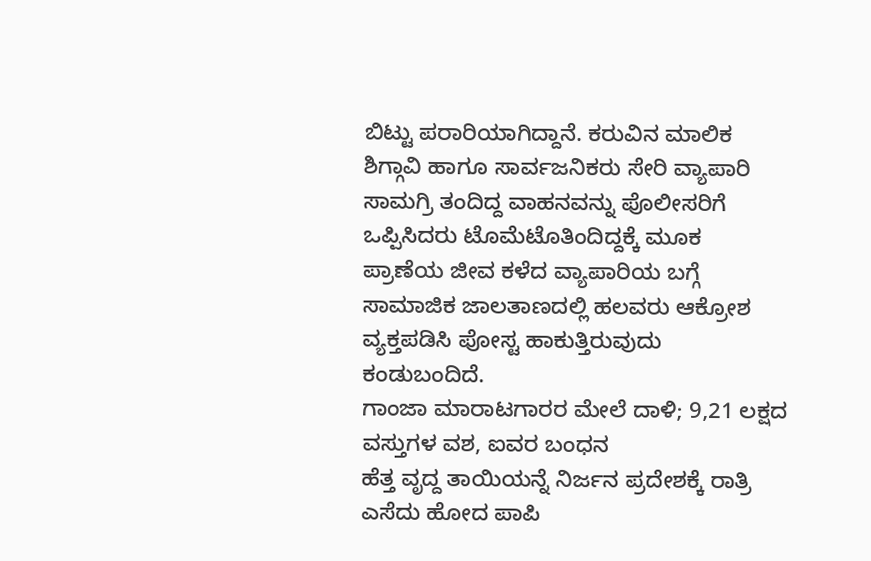ಬಿಟ್ಟು ಪರಾರಿಯಾಗಿದ್ದಾನೆ. ಕರುವಿನ ಮಾಲಿಕ ಶಿಗ್ಗಾವಿ ಹಾಗೂ ಸಾರ್ವಜನಿಕರು ಸೇರಿ ವ್ಯಾಪಾರಿ ಸಾಮಗ್ರಿ ತಂದಿದ್ದ ವಾಹನವನ್ನು ಪೊಲೀಸರಿಗೆ ಒಪ್ಪಿಸಿದರು ಟೊಮೆಟೊತಿಂದಿದ್ದಕ್ಕೆ ಮೂಕ ಪ್ರಾಣೆಯ ಜೀವ ಕಳೆದ ವ್ಯಾಪಾರಿಯ ಬಗ್ಗೆ ಸಾಮಾಜಿಕ ಜಾಲತಾಣದಲ್ಲಿ ಹಲವರು ಆಕ್ರೋಶ ವ್ಯಕ್ತಪಡಿಸಿ ಪೋಸ್ಟ ಹಾಕುತ್ತಿರುವುದು ಕಂಡುಬಂದಿದೆ.
ಗಾಂಜಾ ಮಾರಾಟಗಾರರ ಮೇಲೆ ದಾಳಿ; 9,21 ಲಕ್ಷದ ವಸ್ತುಗಳ ವಶ, ಐವರ ಬಂಧನ
ಹೆತ್ತ ವೃದ್ದ ತಾಯಿಯನ್ನೆ ನಿರ್ಜನ ಪ್ರದೇಶಕ್ಕೆ ರಾತ್ರಿ ಎಸೆದು ಹೋದ ಪಾಪಿ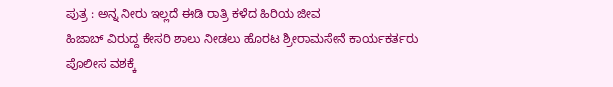ಪುತ್ರ : ಅನ್ನ ನೀರು ಇಲ್ಲದೆ ಈಡಿ ರಾತ್ರಿ ಕಳೆದ ಹಿರಿಯ ಜೀವ
ಹಿಜಾಬ್ ವಿರುದ್ದ ಕೇಸರಿ ಶಾಲು ನೀಡಲು ಹೊರಟ ಶ್ರೀರಾಮಸೇನೆ ಕಾರ್ಯಕರ್ತರು ಪೊಲೀಸ ವಶಕ್ಕೆ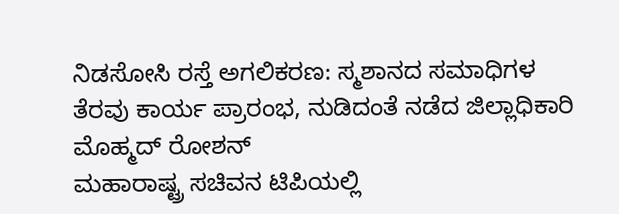ನಿಡಸೋಸಿ ರಸ್ತೆ ಅಗಲಿಕರಣ: ಸ್ಮಶಾನದ ಸಮಾಧಿಗಳ ತೆರವು ಕಾರ್ಯ ಪ್ರಾರಂಭ, ನುಡಿದಂತೆ ನಡೆದ ಜಿಲ್ಲಾಧಿಕಾರಿ ಮೊಹ್ಮದ್ ರೋಶನ್
ಮಹಾರಾಷ್ಟ್ರ ಸಚಿವನ ಟಿಪಿಯಲ್ಲಿ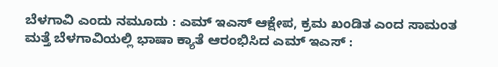ಬೆಳಗಾವಿ ಎಂದು ನಮೂದು : ಎಮ್ ಇಎಸ್ ಆಕ್ಷೇಪ, ಕ್ರಮ ಖಂಡಿತ ಎಂದ ಸಾಮಂತ
ಮತ್ತೆ ಬೆಳಗಾವಿಯಲ್ಲಿ ಭಾಷಾ ಕ್ಯಾತೆ ಆರಂಭಿಸಿದ ಎಮ್ ಇಎಸ್ :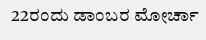22ರಂದು ಡಾಂಬರ ಮೋರ್ಚಾ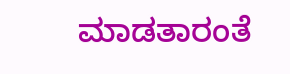ಮಾಡತಾರಂತೆ